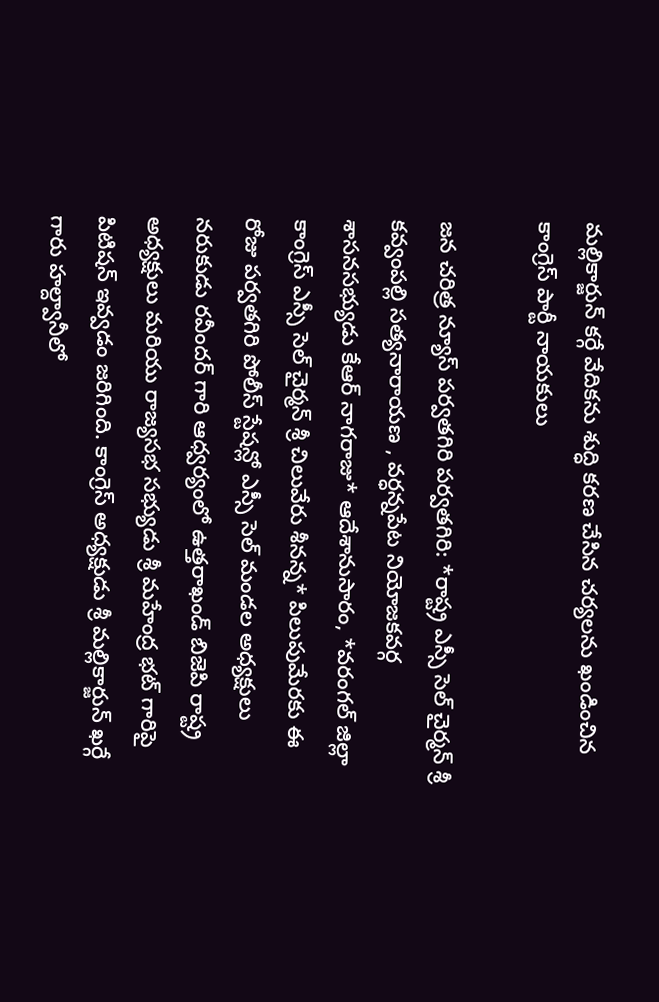మల్లికార్జున్ కర్గే వేదికను శుద్ధి కరణ చేసిన చర్యలను ఖండించిన కాంగ్రెస్ పార్టీ నాయకులు

జన చరిత్ర న్యూస్ పర్వతగిరి పర్వతగిరి: *రాష్ట్ర ఎస్సీ సెల్ చైర్మన్ శ్రీ కవ్వంపల్లి సత్యనారాయణ , వర్ధన్నపేట నియోజకవర్గ శాసనసభ్యుడు కేఆర్ నాగరాజు* ఆదేశానుసారం, *వరంగల్ జిల్లా కాంగ్రెస్ ఎస్సీ సెల్ చైర్మన్ శ్రీ చిలువేరు శీనన్న* పిలుపుమేరకు ఈ రోజు పర్వతగిరి పోలీస్ స్టేషన్లో ఎస్సీ సెల్ మండల అధ్యక్షులు నరుకుడు రవీందర్ గారి ఆధ్వర్యంలో ఉత్తరాఖండ్ బిజెపి రాష్ట్ర అధ్యక్షులు మరియు రాజ్యసభ సభ్యుడు శ్రీ మహేంద్ర భట్ గారిపై పిటిషన్ ఇవ్వడం జరిగింది. కాంగ్రెస్ అధ్యక్షుడు శ్రీ మల్లికార్జున్ ఖర్గే గారు హల్ద్వానీలో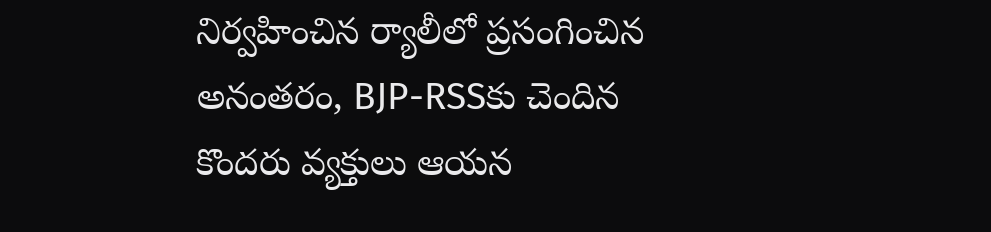నిర్వహించిన ర్యాలీలో ప్రసంగించిన అనంతరం, BJP-RSSకు చెందిన కొందరు వ్యక్తులు ఆయన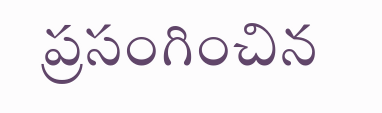ప్రసంగించిన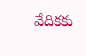వేదికకు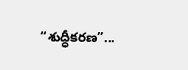“శుద్ధీకరణ”...